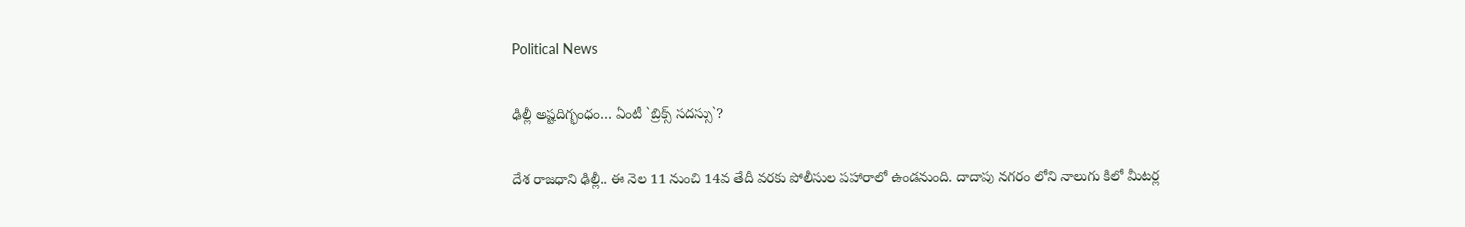Political News

ఢిల్లీ అష్ట‌దిగ్భంధం… ఏంటీ `బ్రిక్స్ స‌ద‌స్సు`?

దేశ రాజ‌ధాని ఢిల్లీ.. ఈ నెల 11 నుంచి 14వ తేదీ వ‌ర‌కు పోలీసుల ప‌హారాలో ఉండ‌నుంది. దాదాపు న‌గ‌రం లోని నాలుగు కిలో మీట‌ర్ల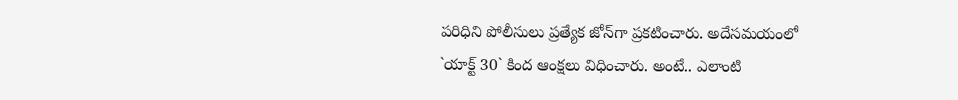ప‌రిధిని పోలీసులు ప్ర‌త్యేక జోన్‌గా ప్ర‌క‌టించారు. అదేస‌మ‌యంలో `యాక్ట్ 30` కింద ఆంక్ష‌లు విధించారు. అంటే.. ఎలాంటి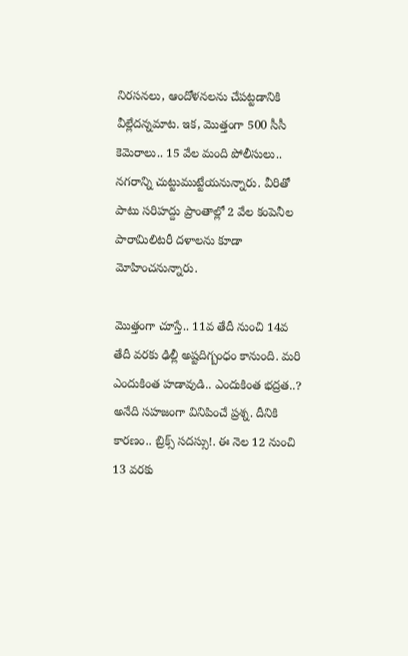నిర‌స‌న‌లు, ఆందోళ‌న‌ల‌ను చేప‌ట్ట‌డానికి వీల్లేద‌న్న‌మాట‌. ఇక‌, మొత్తంగా 500 సీసీ కెమెరాలు.. 15 వేల మంది పోలీసులు.. న‌గ‌రాన్ని చుట్టుముట్టేయ‌నున్నారు. వీరితో పాటు స‌రిహ‌ద్దు ప్రాంతాల్లో 2 వేల కంపెనీల పారామిలిట‌రీ ద‌ళాల‌ను కూడా మోహించ‌నున్నారు.

మొత్తంగా చూస్తే.. 11వ తేదీ నుంచి 14వ తేదీ వ‌ర‌కు ఢిల్లీ అష్ట‌దిగ్బంధం కానుంది. మ‌రి ఎందుకింత హ‌డావుడి.. ఎందుకింత భ‌ద్ర‌త‌..? అనేది స‌హ‌జంగా వినిపించే ప్ర‌శ్న‌. దీనికి కార‌ణం.. బ్రిక్స్ స‌ద‌స్సు!. ఈ నెల 12 నుంచి 13 వ‌ర‌కు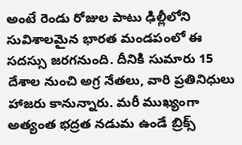అంటే రెండు రోజుల పాటు ఢిల్లీలోని సువిశాల‌మైన‌ భార‌త మండ‌పంలో ఈ స‌ద‌స్సు జ‌ర‌గ‌నుంది. దీనికి సుమారు 15 దేశాల నుంచి అగ్ర నేత‌లు, వారి ప్ర‌తినిధులు హాజ‌రు కానున్నారు. మ‌రీ ముఖ్యంగా అత్యంత భ‌ద్ర‌త న‌డుమ ఉండే బ్రిక్స్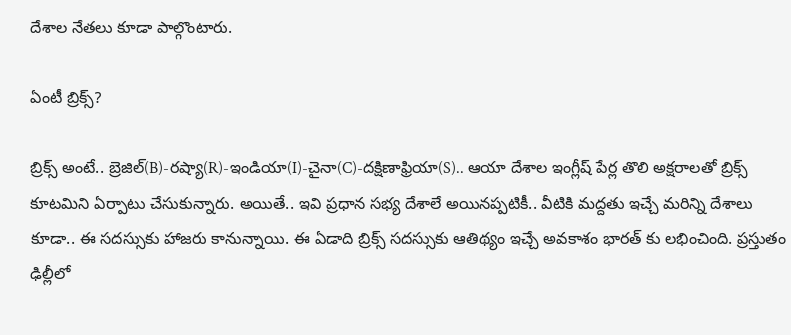దేశాల నేత‌లు కూడా పాల్గొంటారు.

ఏంటీ బ్రిక్స్‌?

బ్రిక్స్ అంటే.. బ్రెజిల్‌(B)-ర‌ష్యా(R)-ఇండియా(I)-చైనా(C)-ద‌క్షిణాఫ్రియా(S).. ఆయా దేశాల ఇంగ్లీష్ పేర్ల తొలి అక్ష‌రాల‌తో బ్రిక్స్ కూట‌మిని ఏర్పాటు చేసుకున్నారు. అయితే.. ఇవి ప్ర‌ధాన స‌భ్య దేశాలే అయిన‌ప్ప‌టికీ.. వీటికి మ‌ద్ద‌తు ఇచ్చే మ‌రిన్ని దేశాలు కూడా.. ఈ స‌ద‌స్సుకు హాజ‌రు కానున్నాయి. ఈ ఏడాది బ్రిక్స్ స‌ద‌స్సుకు ఆతిథ్యం ఇచ్చే అవ‌కాశం భార‌త్ కు ల‌భించింది. ప్ర‌స్తుతం ఢిల్లీలో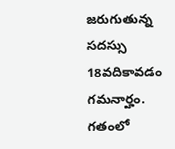జ‌రుగుతున్న స‌ద‌స్సు 18వదికావ‌డం గ‌మ‌నార్హం. గ‌తంలో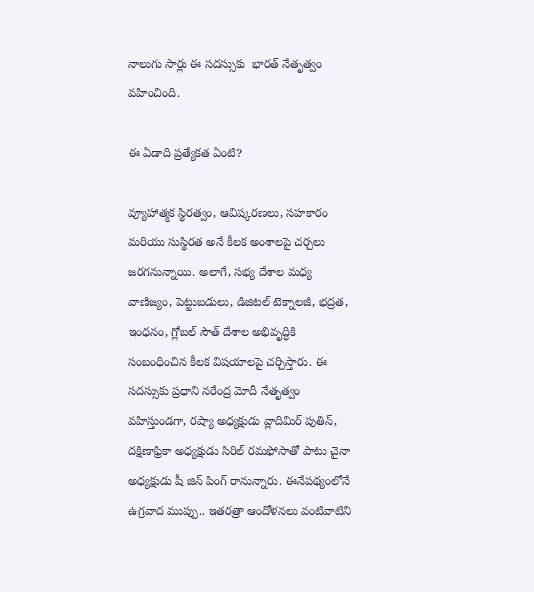నాలుగు సార్లు ఈ స‌ద‌స్సుకు  భార‌త్ నేతృత్వం వ‌హించింది.

ఈ ఏడాది ప్ర‌త్యేక‌త ఏంటి?

వ్యూహాత్మక స్థిరత్వం, ఆవిష్కరణలు, సహకారం మరియు సుస్థిరత అనే కీల‌క అంశాల‌పై చ‌ర్చ‌లు జ‌ర‌గ‌నున్నాయి. అలాగే, సభ్య దేశాల మధ్య వాణిజ్యం, పెట్టుబడులు, డిజిటల్ టెక్నాలజీ, భద్రత, ఇంధనం, గ్లోబల్ సౌత్ దేశాల అభివృద్ధికి సంబంధించిన కీలక విషయాలపై చర్చిస్తారు. ఈ స‌ద‌స్సుకు ప్రధాని నరేంద్ర మోదీ నేతృత్వం వహిస్తుండగా, రష్యా అధ్యక్షుడు వ్లాదిమిర్ పుతిన్, దక్షిణాఫ్రికా అధ్యక్షుడు సిరిల్ రమఫోసాతో పాటు చైనా అధ్య‌క్షుడు షీ జిన్ పింగ్ రానున్నారు. ఈనేప‌థ్యంలోనే  ఉగ్ర‌వాద ముప్పు.. ఇత‌ర‌త్రా ఆందోళ‌న‌లు వంటివాటిని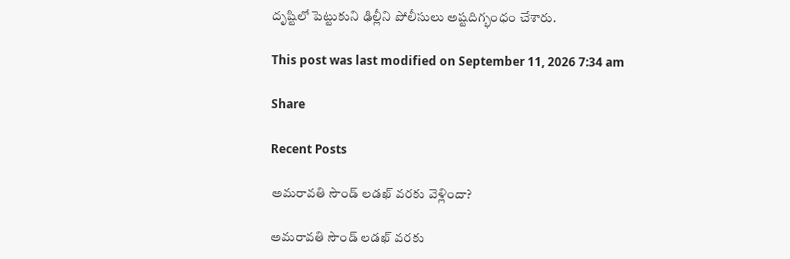దృష్టిలో పెట్టుకుని ఢిల్లీని పోలీసులు అష్ట‌దిగ్భంధం చేశారు.

This post was last modified on September 11, 2026 7:34 am

Share

Recent Posts

అమరావతి సౌండ్ లడఖ్ వరకు వెళ్లిందా?

అమరావతి సౌండ్ లడఖ్ వరకు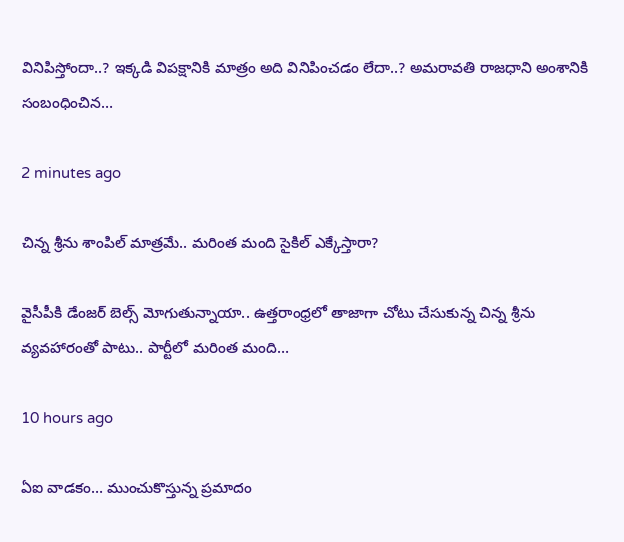వినిపిస్తోందా..? ఇక్కడి విపక్షానికి మాత్రం అది వినిపించడం లేదా..? అమరావతి రాజధాని అంశానికి సంబంధించిన…

2 minutes ago

చిన్న శ్రీను శాంపిల్ మాత్ర‌మే.. మ‌రింత మంది సైకిల్ ఎక్కేస్తారా?

వైసీపీకి డేంజ‌ర్ బెల్స్ మోగుతున్నాయా.. ఉత్త‌రాంధ్రలో తాజాగా చోటు చేసుకున్న చిన్న శ్రీను వ్య‌వ‌హారంతో పాటు.. పార్టీలో మ‌రింత మంది…

10 hours ago

ఏఐ వాడకం… ముంచుకొస్తున్న ప్రమాదం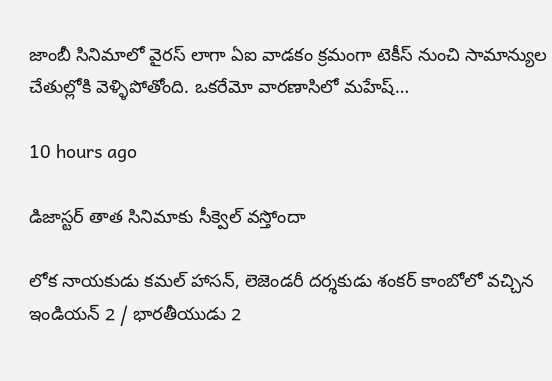జాంబీ సినిమాలో వైరస్ లాగా ఏఐ వాడకం క్రమంగా టెకీస్ నుంచి సామాన్యుల చేతుల్లోకి వెళ్ళిపోతోంది. ఒకరేమో వారణాసిలో మహేష్…

10 hours ago

డిజాస్టర్ తాత సినిమాకు సీక్వెల్ వస్తోందా

లోక నాయకుడు కమల్ హాసన్, లెజెండరీ దర్శకుడు శంకర్ కాంబోలో వచ్చిన ఇండియన్ 2 / భారతీయుడు 2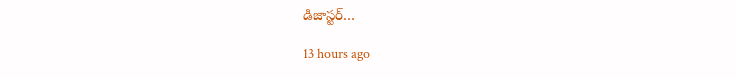డిజాస్టర్…

13 hours ago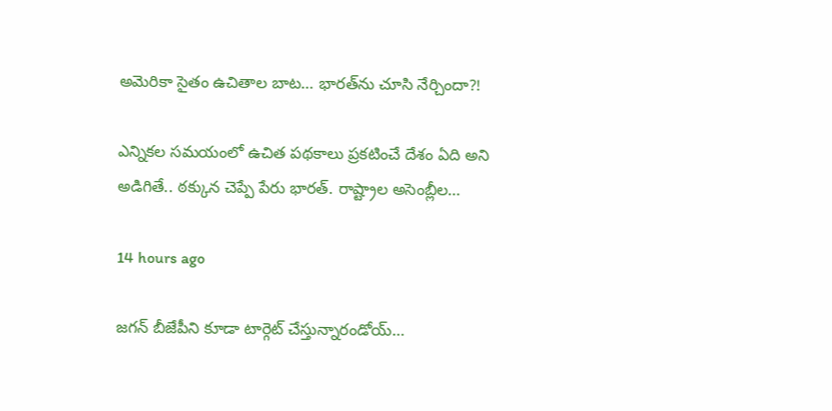అమెరికా సైతం ఉచితాల బాట‌… భార‌త్‌ను చూసి నేర్చిందా?!

ఎన్నిక‌ల స‌మ‌యంలో ఉచిత ప‌థ‌కాలు ప్ర‌క‌టించే దేశం ఏది అని అడిగితే.. ఠ‌క్కున చెప్పే పేరు భార‌త్‌. రాష్ట్రాల అసెంబ్లీల…

14 hours ago

జగన్ బీజేపీని కూడా టార్గెట్ చేస్తున్నారండోయ్…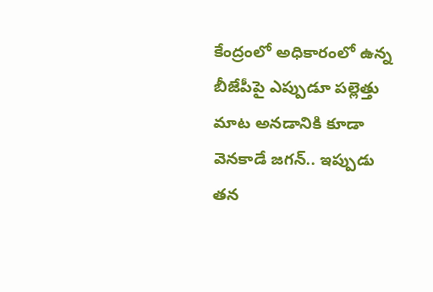కేంద్రంలో అధికారంలో ఉన్న బీజేపీపై ఎప్పుడూ పల్లెత్తు మాట అనడానికి కూడా వెనకాడే జగన్.. ఇప్పుడు తన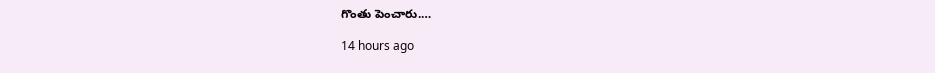గొంతు పెంచారు.…

14 hours ago